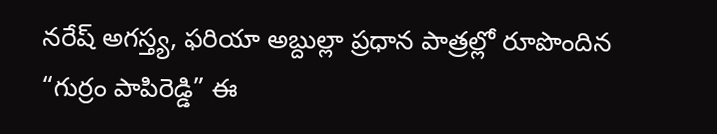నరేష్ అగస్త్య, ఫరియా అబ్దుల్లా ప్రధాన పాత్రల్లో రూపొందిన “గుర్రం పాపిరెడ్డి” ఈ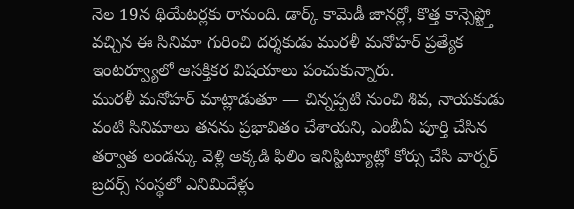నెల 19న థియేటర్లకు రానుంది. డార్క్ కామెడీ జానర్లో, కొత్త కాన్సెప్ట్తో వచ్చిన ఈ సినిమా గురించి దర్శకుడు మురళీ మనోహర్ ప్రత్యేక ఇంటర్వ్యూలో ఆసక్తికర విషయాలు పంచుకున్నారు.
మురళీ మనోహర్ మాట్లాడుతూ — చిన్నప్పటి నుంచి శివ, నాయకుడు వంటి సినిమాలు తనను ప్రభావితం చేశాయని, ఎంబీఏ పూర్తి చేసిన తర్వాత లండన్కు వెళ్లి అక్కడి ఫిలిం ఇనిస్టిట్యూట్లో కోర్సు చేసి వార్నర్ బ్రదర్స్ సంస్థలో ఎనిమిదేళ్లు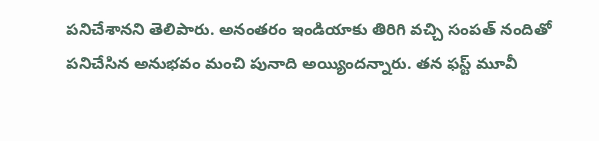పనిచేశానని తెలిపారు. అనంతరం ఇండియాకు తిరిగి వచ్చి సంపత్ నందితో పనిచేసిన అనుభవం మంచి పునాది అయ్యిందన్నారు. తన ఫస్ట్ మూవీ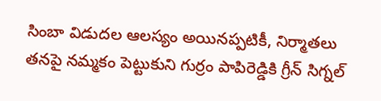సింబా విడుదల ఆలస్యం అయినప్పటికీ, నిర్మాతలు తనపై నమ్మకం పెట్టుకుని గుర్రం పాపిరెడ్డికి గ్రీన్ సిగ్నల్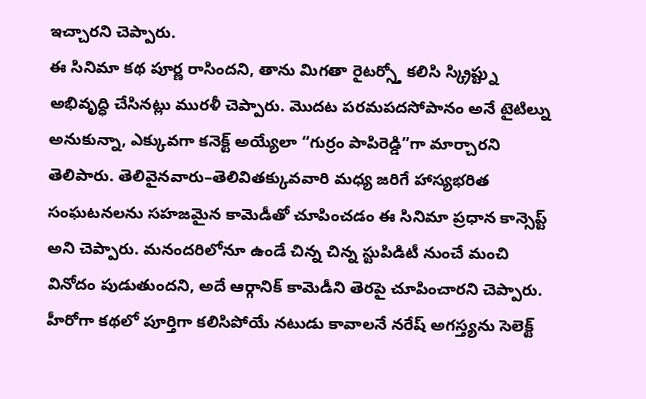ఇచ్చారని చెప్పారు.
ఈ సినిమా కథ పూర్ణ రాసిందని, తాను మిగతా రైటర్స్తో కలిసి స్క్రిప్ట్ను అభివృద్ధి చేసినట్లు మురళీ చెప్పారు. మొదట పరమపదసోపానం అనే టైటిల్ను అనుకున్నా, ఎక్కువగా కనెక్ట్ అయ్యేలా “గుర్రం పాపిరెడ్డి”గా మార్చారని తెలిపారు. తెలివైనవారు–తెలివితక్కువవారి మధ్య జరిగే హాస్యభరిత సంఘటనలను సహజమైన కామెడీతో చూపించడం ఈ సినిమా ప్రధాన కాన్సెప్ట్ అని చెప్పారు. మనందరిలోనూ ఉండే చిన్న చిన్న స్టుపిడిటీ నుంచే మంచి వినోదం పుడుతుందని, అదే ఆర్గానిక్ కామెడీని తెరపై చూపించారని చెప్పారు.
హీరోగా కథలో పూర్తిగా కలిసిపోయే నటుడు కావాలనే నరేష్ అగస్త్యను సెలెక్ట్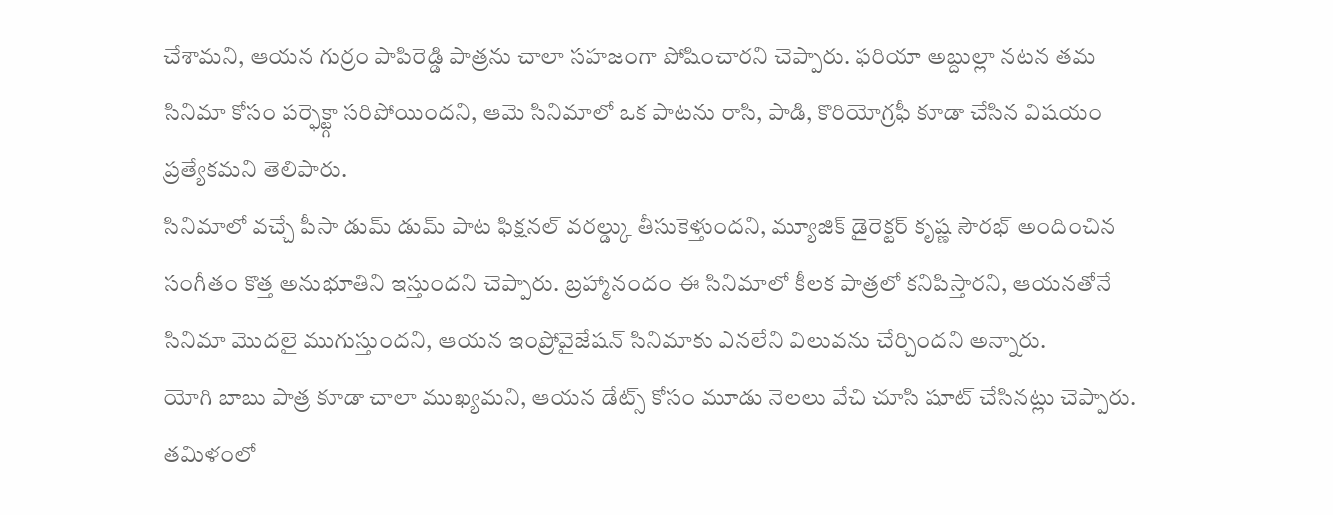చేశామని, ఆయన గుర్రం పాపిరెడ్డి పాత్రను చాలా సహజంగా పోషించారని చెప్పారు. ఫరియా అబ్దుల్లా నటన తమ సినిమా కోసం పర్ఫెక్ట్గా సరిపోయిందని, ఆమె సినిమాలో ఒక పాటను రాసి, పాడి, కొరియోగ్రఫీ కూడా చేసిన విషయం ప్రత్యేకమని తెలిపారు.
సినిమాలో వచ్చే పీసా డుమ్ డుమ్ పాట ఫిక్షనల్ వరల్డ్కు తీసుకెళ్తుందని, మ్యూజిక్ డైరెక్టర్ కృష్ణ సౌరభ్ అందించిన సంగీతం కొత్త అనుభూతిని ఇస్తుందని చెప్పారు. బ్రహ్మానందం ఈ సినిమాలో కీలక పాత్రలో కనిపిస్తారని, ఆయనతోనే సినిమా మొదలై ముగుస్తుందని, ఆయన ఇంప్రోవైజేషన్ సినిమాకు ఎనలేని విలువను చేర్చిందని అన్నారు.
యోగి బాబు పాత్ర కూడా చాలా ముఖ్యమని, ఆయన డేట్స్ కోసం మూడు నెలలు వేచి చూసి షూట్ చేసినట్లు చెప్పారు. తమిళంలో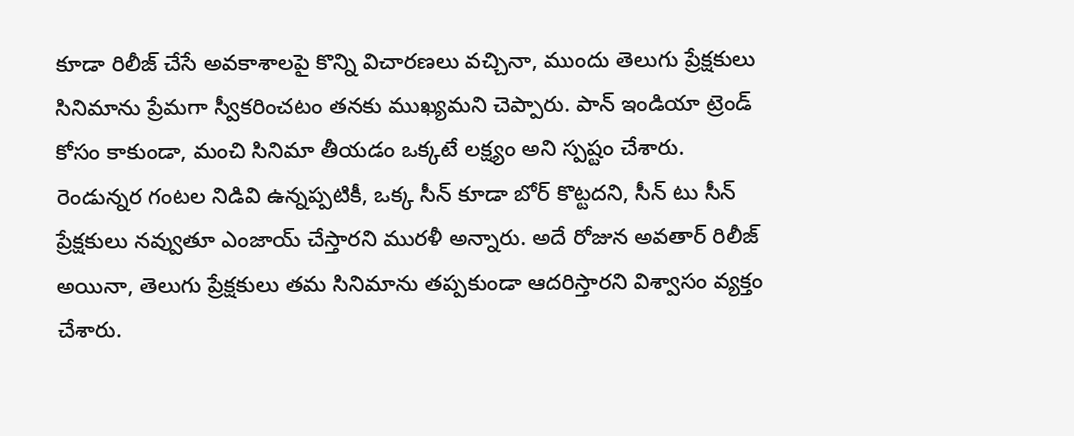కూడా రిలీజ్ చేసే అవకాశాలపై కొన్ని విచారణలు వచ్చినా, ముందు తెలుగు ప్రేక్షకులు సినిమాను ప్రేమగా స్వీకరించటం తనకు ముఖ్యమని చెప్పారు. పాన్ ఇండియా ట్రెండ్ కోసం కాకుండా, మంచి సినిమా తీయడం ఒక్కటే లక్ష్యం అని స్పష్టం చేశారు.
రెండున్నర గంటల నిడివి ఉన్నప్పటికీ, ఒక్క సీన్ కూడా బోర్ కొట్టదని, సీన్ టు సీన్ ప్రేక్షకులు నవ్వుతూ ఎంజాయ్ చేస్తారని మురళీ అన్నారు. అదే రోజున అవతార్ రిలీజ్ అయినా, తెలుగు ప్రేక్షకులు తమ సినిమాను తప్పకుండా ఆదరిస్తారని విశ్వాసం వ్యక్తం చేశారు.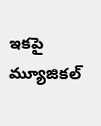ఇకపై మ్యూజికల్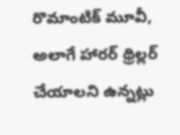రొమాంటిక్ మూవీ, అలాగే హారర్ థ్రిల్లర్ చేయాలని ఉన్నట్లు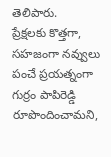తెలిపారు.
ప్రేక్షలకు కొత్తగా, సహజంగా నవ్వులు పంచే ప్రయత్నంగా గుర్రం పాపిరెడ్డి రూపొందించామని,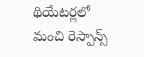థియేటర్లలో మంచి రెస్పాన్స్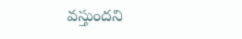వస్తుందని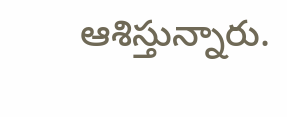ఆశిస్తున్నారు.